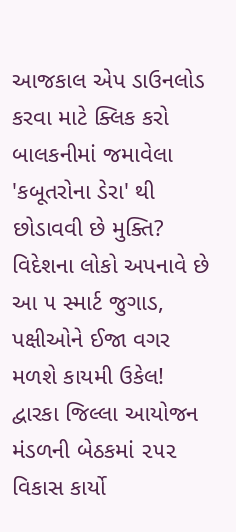આજકાલ એપ ડાઉનલોડ કરવા માટે ક્લિક કરો
બાલકનીમાં જમાવેલા 'કબૂતરોના ડેરા' થી છોડાવવી છે મુક્તિ? વિદેશના લોકો અપનાવે છે આ ૫ સ્માર્ટ જુગાડ, પક્ષીઓને ઈજા વગર મળશે કાયમી ઉકેલ!
દ્વારકા જિલ્લા આયોજન મંડળની બેઠકમાં ૨૫૨ વિકાસ કાર્યો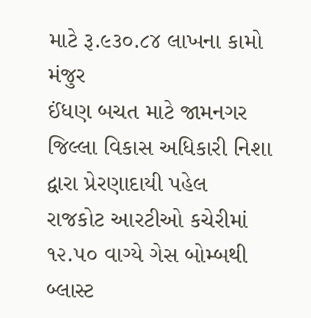માટે રૂ.૯૩૦.૮૪ લાખના કામો મંજુર
ઈંધણ બચત માટે જામનગર જિલ્લા વિકાસ અધિકારી નિશા દ્વારા પ્રેરણાદાયી પહેલ
રાજકોટ આરટીઓ કચેરીમાં ૧૨.૫૦ વાગ્યે ગેસ બોમ્બથી બ્લાસ્ટ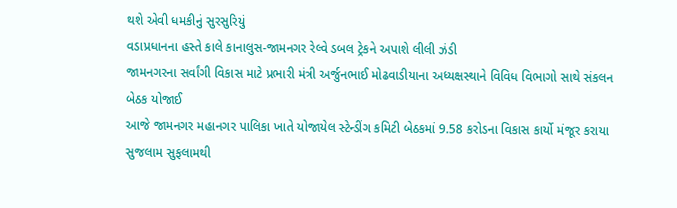થશે એવી ધમકીનું સુરસુરિયું
વડાપ્રધાનના હસ્તે કાલે કાનાલુસ-જામનગર રેલ્વે ડબલ ટ્રેકને અપાશે લીલી ઝંડી
જામનગરના સર્વાંગી વિકાસ માટે પ્રભારી મંત્રી અર્જુનભાઈ મોઢવાડીયાના અધ્યક્ષસ્થાને વિવિધ વિભાગો સાથે સંકલન બેઠક યોજાઈ
આજે જામનગર મહાનગર પાલિકા ખાતે યોજાયેલ સ્ટેન્ડીંગ કમિટી બેઠકમાં 9.58 કરોડના વિકાસ કાર્યો મંજૂર કરાયા
સુજલામ સુફલામથી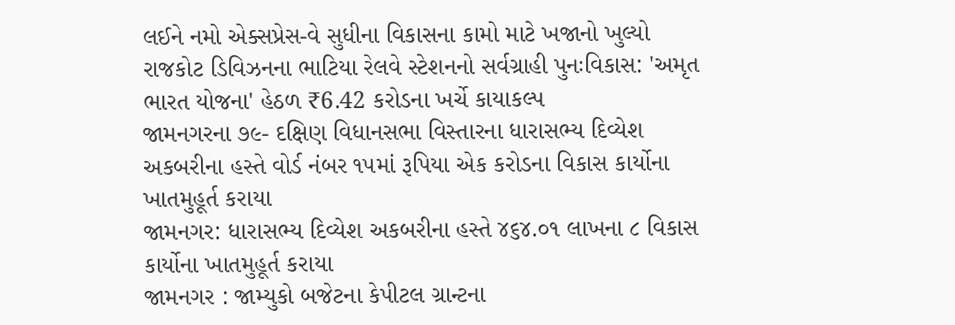લઈને નમો એક્સપ્રેસ-વે સુધીના વિકાસના કામો માટે ખજાનો ખુલ્યો
રાજકોટ ડિવિઝનના ભાટિયા રેલવે સ્ટેશનનો સર્વગ્રાહી પુનઃવિકાસ: 'અમૃત ભારત યોજના' હેઠળ ₹6.42 કરોડના ખર્ચે કાયાકલ્પ
જામનગરના ૭૯- દક્ષિણ વિધાનસભા વિસ્તારના ધારાસભ્ય દિવ્યેશ અકબરીના હસ્તે વોર્ડ નંબર ૧૫માં રૂપિયા એક કરોડના વિકાસ કાર્યોના ખાતમુહૂર્ત કરાયા
જામનગર: ધારાસભ્ય દિવ્યેશ અકબરીના હસ્તે ૪૬૪.૦૧ લાખના ૮ વિકાસ કાર્યોના ખાતમુહૂર્ત કરાયા
જામનગર : જામ્યુકો બજેટના કેપીટલ ગ્રાન્ટના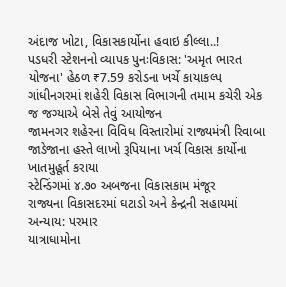અંદાજ ખોટા, વિકાસકાર્યોના હવાઇ કીલ્લા..!
પડધરી સ્ટેશનનો વ્યાપક પુનઃવિકાસ: 'અમૃત ભારત યોજના' હેઠળ ₹7.59 કરોડના ખર્ચે કાયાકલ્પ
ગાંધીનગરમાં શહેરી વિકાસ વિભાગની તમામ કચેરી એક જ જગ્યાએ બેસે તેવું આયોજન
જામનગર શહેરના વિવિધ વિસ્તારોમાં રાજ્યમંત્રી રિવાબા જાડેજાના હસ્તે લાખો રૂપિયાના ખર્ચ વિકાસ કાર્યોના ખાતમુહૂર્ત કરાયા
સ્ટેન્ડિંગમાં ૪.૭૦ અબજના વિકાસકામ મંજૂર
રાજ્યના વિકાસદરમાં ઘટાડો અને કેન્દ્રની સહાયમાં અન્યાય: પરમાર
યાત્રાધામોના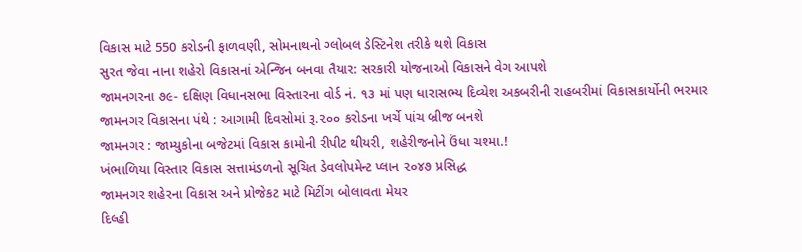વિકાસ માટે 550 કરોડની ફાળવણી, સોમનાથનો ગ્લોબલ ડેસ્ટિનેશ તરીકે થશે વિકાસ
સુરત જેવા નાના શહેરો વિકાસનાં એન્જિન બનવા તૈયાર: સરકારી યોજનાઓ વિકાસને વેગ આપશે
જામનગરના ૭૯- દક્ષિણ વિધાનસભા વિસ્તારના વોર્ડ નં. ૧૩ માં પણ ધારાસભ્ય દિવ્યેશ અકબરીની રાહબરીમાં વિકાસકાર્યોની ભરમાર
જામનગર વિકાસના પંથે : આગામી દિવસોમાં રૂ.૨૦૦ કરોડના ખર્ચે પાંચ બ્રીજ બનશે
જામનગર : જામ્યુકોના બજેટમાં વિકાસ કામોની રીપીટ થીયરી, શહેરીજનોને ઉંધા ચશ્મા.!
ખંભાળિયા વિસ્તાર વિકાસ સત્તામંડળનો સૂચિત ડેવલોપમેન્ટ પ્લાન ૨૦૪૭ પ્રસિદ્ધ
જામનગર શહેરના વિકાસ અને પ્રોજેકટ માટે મિટીંગ બોલાવતા મેયર
દિલ્હી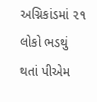અગ્નિકાંડમાં ૨૧ લોકો ભડથું થતાં પીએમ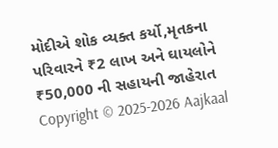મોદીએ શોક વ્યક્ત કર્યો,મૃતકના પરિવારને ₹2 લાખ અને ઘાયલોને ₹50,000 ની સહાયની જાહેરાત
Copyright © 2025-2026 Aajkaal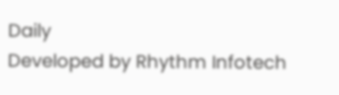Daily
Developed by Rhythm Infotech